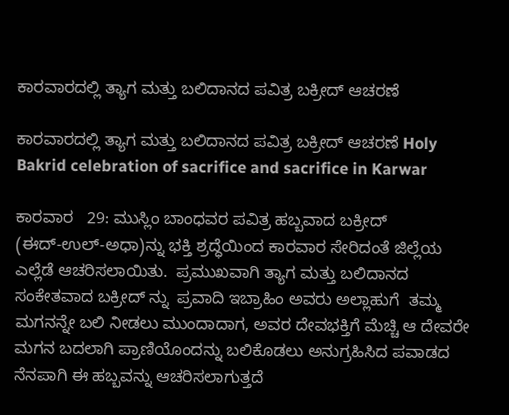ಕಾರವಾರದಲ್ಲಿ ತ್ಯಾಗ ಮತ್ತು ಬಲಿದಾನದ ಪವಿತ್ರ ಬಕ್ರೀದ್ ಆಚರಣೆ

ಕಾರವಾರದಲ್ಲಿ ತ್ಯಾಗ ಮತ್ತು ಬಲಿದಾನದ ಪವಿತ್ರ ಬಕ್ರೀದ್ ಆಚರಣೆ Holy Bakrid celebration of sacrifice and sacrifice in Karwar

ಕಾರವಾರ   29: ಮುಸ್ಲಿಂ ಬಾಂಧವರ ಪವಿತ್ರ ಹಬ್ಬವಾದ ಬಕ್ರೀದ್ (ಈದ್‌-ಉಲ್‌-ಅಧಾ)ನ್ನು ಭಕ್ತಿ ಶ್ರದ್ಧೆಯಿಂದ ಕಾರವಾರ ಸೇರಿದಂತೆ ಜಿಲ್ಲೆಯ ಎಲ್ಲೆಡೆ ಆಚರಿಸಲಾಯಿತು.  ಪ್ರಮುಖವಾಗಿ ತ್ಯಾಗ ಮತ್ತು ಬಲಿದಾನದ ಸಂಕೇತವಾದ ಬಕ್ರೀದ್ ನ್ನು  ಪ್ರವಾದಿ ಇಬ್ರಾಹಿಂ ಅವರು ಅಲ್ಲಾಹುಗೆ  ತಮ್ಮ ಮಗನನ್ನೇ ಬಲಿ ನೀಡಲು ಮುಂದಾದಾಗ, ಅವರ ದೇವಭಕ್ತಿಗೆ ಮೆಚ್ಚಿ ಆ ದೇವರೇ ಮಗನ ಬದಲಾಗಿ ಪ್ರಾಣಿಯೊಂದನ್ನು ಬಲಿಕೊಡಲು ಅನುಗ್ರಹಿಸಿದ ಪವಾಡದ ನೆನಪಾಗಿ ಈ ಹಬ್ಬವನ್ನು ಆಚರಿಸಲಾಗುತ್ತದೆ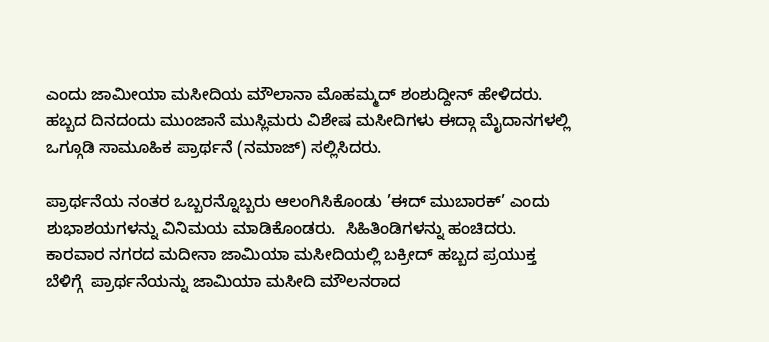ಎಂದು ಜಾಮೀಯಾ ಮಸೀದಿಯ ಮೌಲಾನಾ ಮೊಹಮ್ಮದ್ ಶಂಶುದ್ದೀನ್ ಹೇಳಿದರು. ಹಬ್ಬದ ದಿನದಂದು ಮುಂಜಾನೆ ಮುಸ್ಲಿಮರು ವಿಶೇಷ ಮಸೀದಿಗಳು ಈದ್ಗಾ ಮೈದಾನಗಳಲ್ಲಿ ಒಗ್ಗೂಡಿ ಸಾಮೂಹಿಕ ಪ್ರಾರ್ಥನೆ (ನಮಾಜ್) ಸಲ್ಲಿಸಿದರು.

ಪ್ರಾರ್ಥನೆಯ ನಂತರ ಒಬ್ಬರನ್ನೊಬ್ಬರು ಆಲಂಗಿಸಿಕೊಂಡು ’ಈದ್ ಮುಬಾರಕ್‌’ ಎಂದು ಶುಭಾಶಯಗಳನ್ನು ವಿನಿಮಯ ಮಾಡಿಕೊಂಡರು.  ಸಿಹಿತಿಂಡಿಗಳನ್ನು ಹಂಚಿದರು.  ಕಾರವಾರ ನಗರದ ಮದೀನಾ ಜಾಮಿಯಾ ಮಸೀದಿಯಲ್ಲಿ ಬಕ್ರೀದ್ ಹಬ್ಬದ ಪ್ರಯುಕ್ತ ಬೆಳಿಗ್ಗೆ  ಪ್ರಾರ್ಥನೆಯನ್ನು ಜಾಮಿಯಾ ಮಸೀದಿ ಮೌಲನರಾದ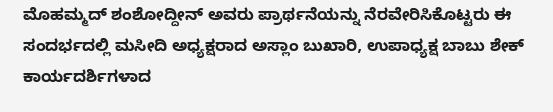ಮೊಹಮ್ಮದ್ ಶಂಶೋದ್ದೀನ್ ಅವರು ಪ್ರಾರ್ಥನೆಯನ್ನು ನೆರವೇರಿಸಿಕೊಟ್ಟರು ಈ ಸಂದರ್ಭದಲ್ಲಿ ಮಸೀದಿ ಅಧ್ಯಕ್ಷರಾದ ಅಸ್ಲಾಂ ಬುಖಾರಿ, ಉಪಾಧ್ಯಕ್ಷ ಬಾಬು ಶೇಕ್  ಕಾರ್ಯದರ್ಶಿಗಳಾದ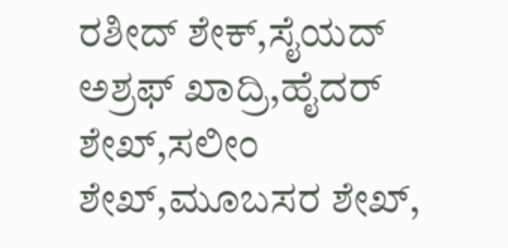ರಶೀದ್ ಶೇಕ್,ಸೈಯದ್ ಅಶ್ರಫ್ ಖಾದ್ರಿ,ಹೈದರ್ ಶೇಖ್,ಸಲೀಂ ಶೇಖ್,ಮೂಬಸರ ಶೇಖ್,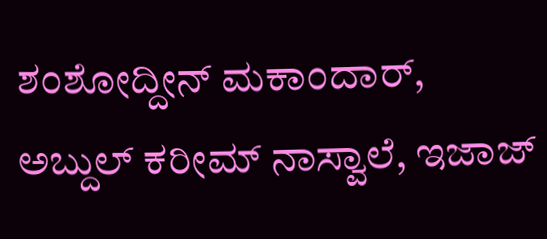ಶಂಶೋದ್ದೀನ್ ಮಕಾಂದಾರ್, ಅಬ್ದುಲ್ ಕರೀಮ್ ನಾಸ್ವಾಲೆ, ಇಜಾಜ್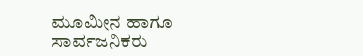ಮೂಮೀನ ಹಾಗೂ ಸಾರ್ವಜನಿಕರು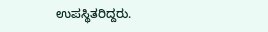ಉಪಸ್ಥಿತರಿದ್ದರು.